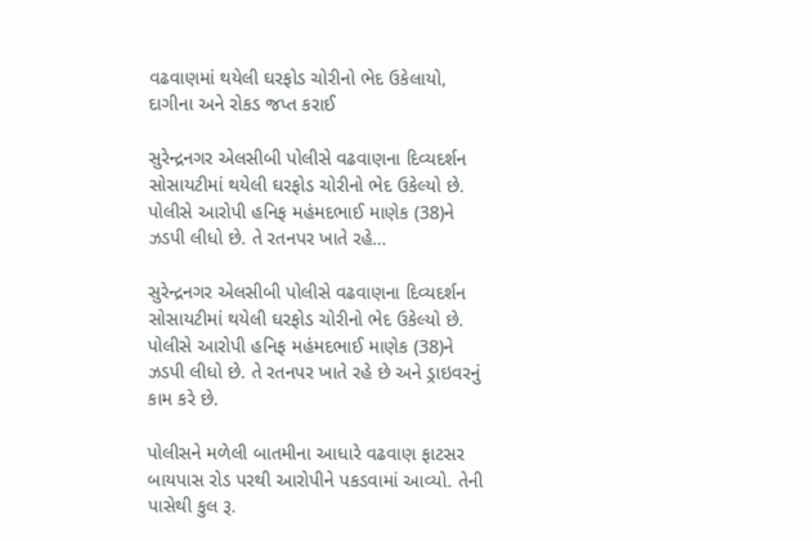વઢવાણમાં થયેલી ઘરફોડ ચોરીનો ભેદ ઉકેલાયો, દાગીના અને રોકડ જપ્ત કરાઈ

સુરેન્દ્રનગર એલસીબી પોલીસે વઢવાણના દિવ્યદર્શન સોસાયટીમાં થયેલી ઘરફોડ ચોરીનો ભેદ ઉકેલ્યો છે. પોલીસે આરોપી હનિફ મહંમદભાઈ માણેક (38)ને ઝડપી લીધો છે. તે રતનપર ખાતે રહે…

સુરેન્દ્રનગર એલસીબી પોલીસે વઢવાણના દિવ્યદર્શન સોસાયટીમાં થયેલી ઘરફોડ ચોરીનો ભેદ ઉકેલ્યો છે. પોલીસે આરોપી હનિફ મહંમદભાઈ માણેક (38)ને ઝડપી લીધો છે. તે રતનપર ખાતે રહે છે અને ડ્રાઇવરનું કામ કરે છે.

પોલીસને મળેલી બાતમીના આધારે વઢવાણ ફાટસર બાયપાસ રોડ પરથી આરોપીને પકડવામાં આવ્યો. તેની પાસેથી કુલ રૂ.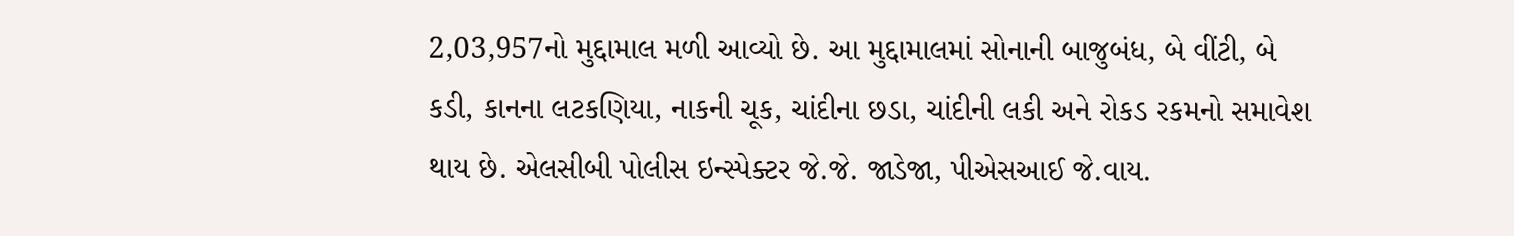2,03,957નો મુદ્દામાલ મળી આવ્યો છે. આ મુદ્દામાલમાં સોનાની બાજુબંધ, બે વીંટી, બે કડી, કાનના લટકણિયા, નાકની ચૂક, ચાંદીના છડા, ચાંદીની લકી અને રોકડ રકમનો સમાવેશ થાય છે. એલસીબી પોલીસ ઇન્સ્પેક્ટર જે.જે. જાડેજા, પીએસઆઈ જે.વાય.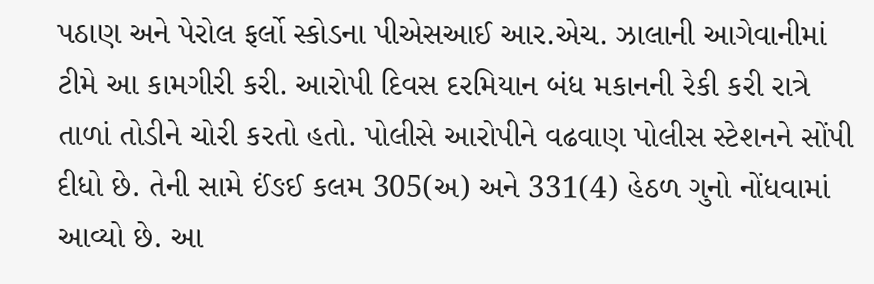પઠાણ અને પેરોલ ફર્લો સ્કોડના પીએસઆઈ આર.એચ. ઝાલાની આગેવાનીમાં ટીમે આ કામગીરી કરી. આરોપી દિવસ દરમિયાન બંધ મકાનની રેકી કરી રાત્રે તાળાં તોડીને ચોરી કરતો હતો. પોલીસે આરોપીને વઢવાણ પોલીસ સ્ટેશનને સોંપી દીધો છે. તેની સામે ઈંઙઈ કલમ 305(અ) અને 331(4) હેઠળ ગુનો નોંધવામાં આવ્યો છે. આ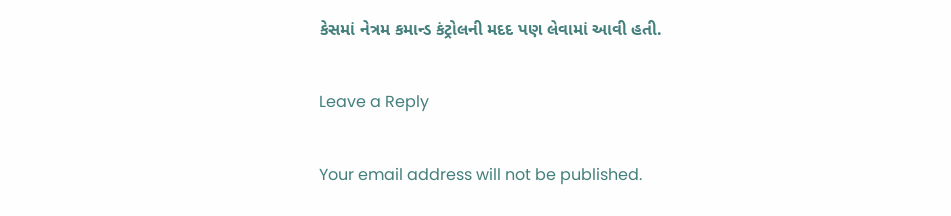કેસમાં નેત્રમ કમાન્ડ કંટ્રોલની મદદ પણ લેવામાં આવી હતી.

Leave a Reply

Your email address will not be published.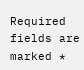Required fields are marked *